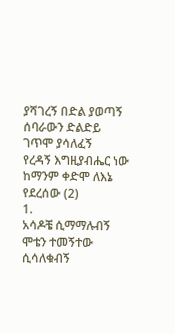ያሻገረኝ በድል ያወጣኝ
ሰባራውን ድልድይ ገጥሞ ያሳለፈኝ
የረዳኝ እግዚያብሔር ነው
ከማንም ቀድሞ ለእኔ የደረሰው (2)
1.
አሳዶቼ ሲማማሉብኝ
ሞቴን ተመኝተው ሲሳለቁብኝ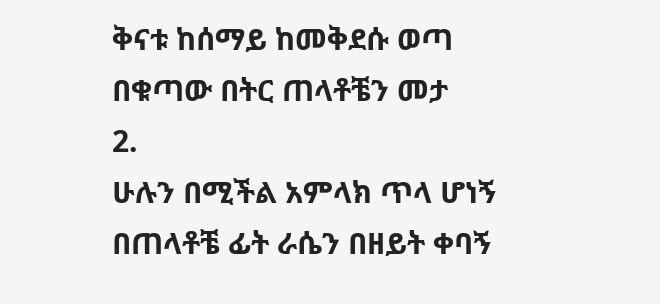ቅናቱ ከሰማይ ከመቅደሱ ወጣ
በቁጣው በትር ጠላቶቼን መታ
2.
ሁሉን በሚችል አምላክ ጥላ ሆነኝ
በጠላቶቼ ፊት ራሴን በዘይት ቀባኝ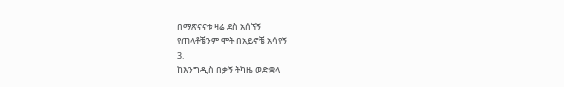በማጽናናቱ ዛሬ ደስ አሰኘኝ
የጠላቶቼንም ሞት በአይኖቼ አሳየኝ
3.
ከእንግዲስ በቃኝ ትካዜ ወድቋላ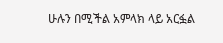ሁሉን በሚችል አምላክ ላይ አርፏል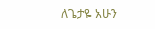ለጌታዬ አሁን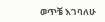ወጥቼ እገባለሁ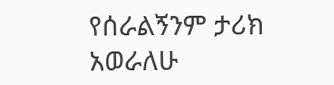የሰራልኝንም ታሪክ አወራለሁ